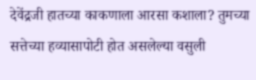देवेंद्रजी हातच्या काकणाला आरसा कशाला? तुमच्या सत्तेच्या हव्यासापोटी होत असलेल्या वसुली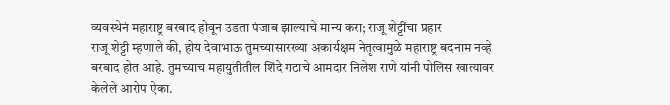व्यवस्थेनं महाराष्ट्र बरबाद होवून उडता पंजाब झाल्याचे मान्य करा; राजू शेट्टींचा प्रहार
राजू शेट्टी म्हणाले की, होय देवाभाऊ तुमच्यासारख्या अकार्यक्षम नेतृत्वामुळे महाराष्ट्र बदनाम नव्हे बरबाद होत आहे. तुमच्याच महायुतीतील शिंदे गटाचे आमदार निलेश राणे यांनी पोलिस खात्यावर केलेले आरोप ऐका.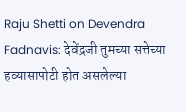Raju Shetti on Devendra Fadnavis: देवेंद्रजी तुमच्या सत्तेच्या हव्यासापोटी होत असलेल्या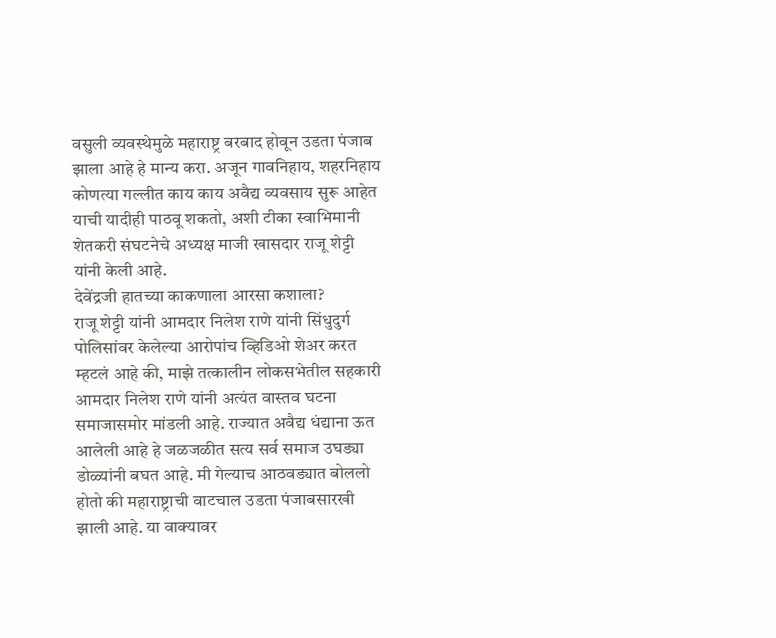वसुली व्यवस्थेमुळे महाराष्ट्र बरबाद होवून उडता पंजाब झाला आहे हे मान्य करा. अजून गावनिहाय, शहरनिहाय कोणत्या गल्लीत काय काय अवैद्य व्यवसाय सुरू आहेत याची यादीही पाठवू शकतो, अशी टीका स्वाभिमानी शेतकरी संघटनेचे अध्यक्ष माजी खासदार राजू शेट्टी यांनी केली आहे.
देवेंद्रजी हातच्या काकणाला आरसा कशाला?
राजू शेट्टी यांनी आमदार निलेश राणे यांनी सिंधुदुर्ग पोलिसांवर केलेल्या आरोपांच व्हिडिओ शेअर करत म्हटलं आहे की, माझे तत्कालीन लोकसभेतील सहकारी आमदार निलेश राणे यांनी अत्यंत वास्तव घटना समाजासमोर मांडली आहे. राज्यात अवैद्य धंद्याना ऊत आलेली आहे हे जळजळीत सत्य सर्व समाज उघड्या डोळ्यांनी बघत आहे. मी गेल्याच आठवड्यात बोललो होतो की महाराष्ट्राची वाटचाल उडता पंजाबसारखी झाली आहे. या वाक्यावर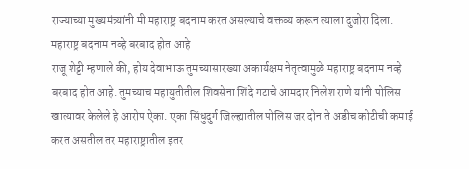राज्याच्या मुख्यमंत्र्यांनी मी महाराष्ट्र बदनाम करत असल्याचे वक्तव्य करून त्याला दुजोरा दिला.
महाराष्ट्र बदनाम नव्हे बरबाद होत आहे
राजू शेट्टी म्हणाले की, होय देवाभाऊ तुमच्यासारख्या अकार्यक्षम नेतृत्वामुळे महाराष्ट्र बदनाम नव्हे बरबाद होत आहे. तुमच्याच महायुतीतील शिवसेना शिंदे गटाचे आमदार निलेश राणे यांनी पोलिस खात्यावर केलेले हे आरोप ऐका. एका सिंधुदुर्ग जिल्ह्यातील पोलिस जर दोन ते अडीच कोटीची कमाई करत असतील तर महाराष्ट्रातील इतर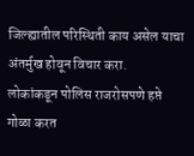जिल्ह्यातील परिस्थिती काय असेल याचा अंतर्मुख होवून विचार करा.
लोकांकडून पोलिस राजरोसपणे हप्ते गोळा करत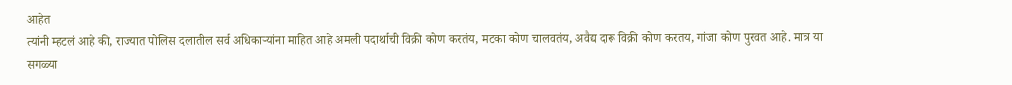आहेत
त्यांनी म्हटलं आहे की, राज्यात पोलिस दलातील सर्व अधिकाऱ्यांना माहित आहे अमली पदार्थाची विक्री कोण करतंय, मटका कोण चालवतंय, अवैद्य दारू विक्री कोण करतय, गांजा कोण पुरवत आहे. मात्र या सगळ्या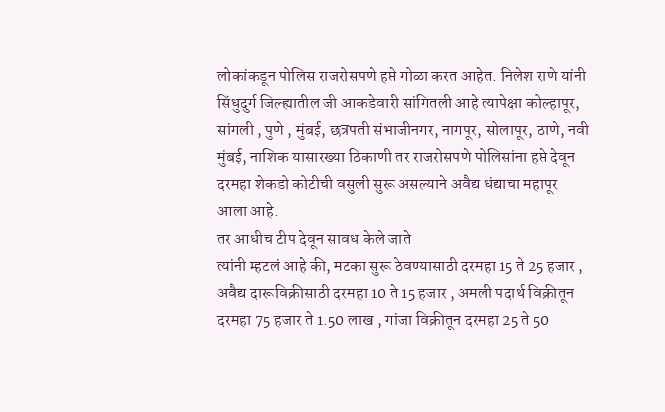लोकांकडून पोलिस राजरोसपणे हप्ते गोळा करत आहेत. निलेश राणे यांनी सिंधुदुर्ग जिल्ह्यातील जी आकडेवारी सांगितली आहे त्यापेक्षा कोल्हापूर, सांगली , पुणे , मुंबई, छत्रपती संभाजीनगर, नागपूर, सोलापूर, ठाणे, नवी मुंबई, नाशिक यासारख्या ठिकाणी तर राजरोसपणे पोलिसांना हप्ते देवून दरमहा शेकडो कोटीची वसुली सुरू असल्याने अवैद्य धंद्याचा महापूर आला आहे.
तर आधीच टीप देवून सावध केले जाते
त्यांनी म्हटलं आहे की, मटका सुरू ठेवण्यासाठी दरमहा 15 ते 25 हजार , अवैद्य दारूविक्रीसाठी दरमहा 10 ते 15 हजार , अमली पदार्थ विक्रीतून दरमहा 75 हजार ते 1.50 लाख , गांजा विक्रीतून दरमहा 25 ते 50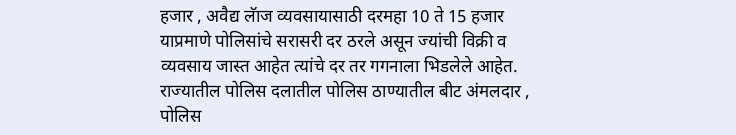हजार , अवैद्य लॅाज व्यवसायासाठी दरमहा 10 ते 15 हजार याप्रमाणे पोलिसांचे सरासरी दर ठरले असून ज्यांची विक्री व व्यवसाय जास्त आहेत त्यांचे दर तर गगनाला भिडलेले आहेत. राज्यातील पोलिस दलातील पोलिस ठाण्यातील बीट अंमलदार , पोलिस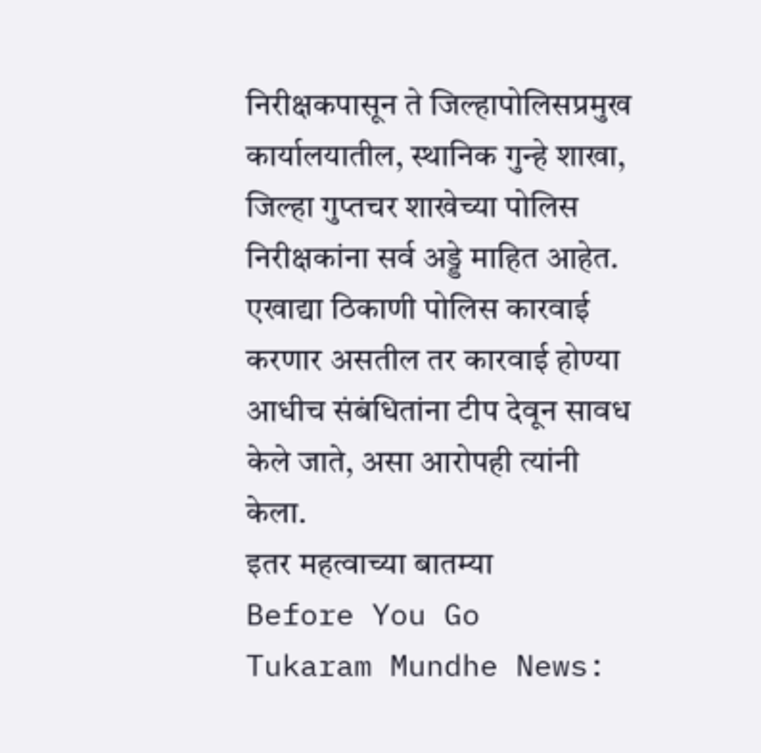निरीक्षकपासून ते जिल्हापोलिसप्रमुख कार्यालयातील, स्थानिक गुन्हे शाखा, जिल्हा गुप्तचर शाखेच्या पोलिस निरीक्षकांना सर्व अड्डे माहित आहेत. एखाद्या ठिकाणी पोलिस कारवाई करणार असतील तर कारवाई होण्या आधीच संबंधितांना टीप देवून सावध केले जाते, असा आरोपही त्यांनी केला.
इतर महत्वाच्या बातम्या
Before You Go
Tukaram Mundhe News: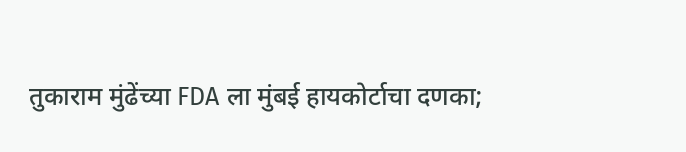तुकाराम मुंढेंच्या FDA ला मुंबई हायकोर्टाचा दणका;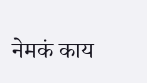नेमकं काय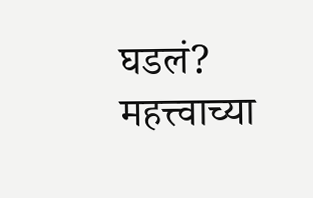घडलं?
महत्त्वाच्या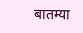बातम्या